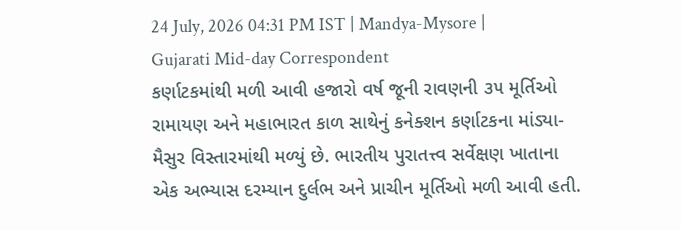24 July, 2026 04:31 PM IST | Mandya-Mysore | Gujarati Mid-day Correspondent
કર્ણાટકમાંથી મળી આવી હજારો વર્ષ જૂની રાવણની ૩૫ મૂર્તિઓ
રામાયણ અને મહાભારત કાળ સાથેનું કનેક્શન કર્ણાટકના માંડ્યા-મૈસુર વિસ્તારમાંથી મળ્યું છે. ભારતીય પુરાતત્ત્વ સર્વેક્ષણ ખાતાના એક અભ્યાસ દરમ્યાન દુર્લભ અને પ્રાચીન મૂર્તિઓ મળી આવી હતી.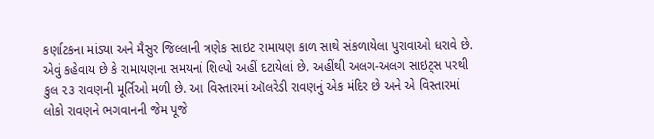કર્ણાટકના માંડ્યા અને મૈસુર જિલ્લાની ત્રણેક સાઇટ રામાયણ કાળ સાથે સંકળાયેલા પુરાવાઓ ધરાવે છે. એવું કહેવાય છે કે રામાયણના સમયનાં શિલ્પો અહીં દટાયેલાં છે. અહીંથી અલગ-અલગ સાઇટ્સ પરથી કુલ ૨૩ રાવણની મૂર્તિઓ મળી છે. આ વિસ્તારમાં ઑલરેડી રાવણનું એક મંદિર છે અને એ વિસ્તારમાં લોકો રાવણને ભગવાનની જેમ પૂજે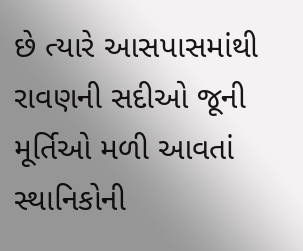છે ત્યારે આસપાસમાંથી રાવણની સદીઓ જૂની મૂર્તિઓ મળી આવતાં સ્થાનિકોની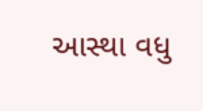આસ્થા વધુ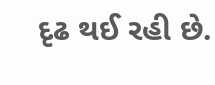દૃઢ થઈ રહી છે.